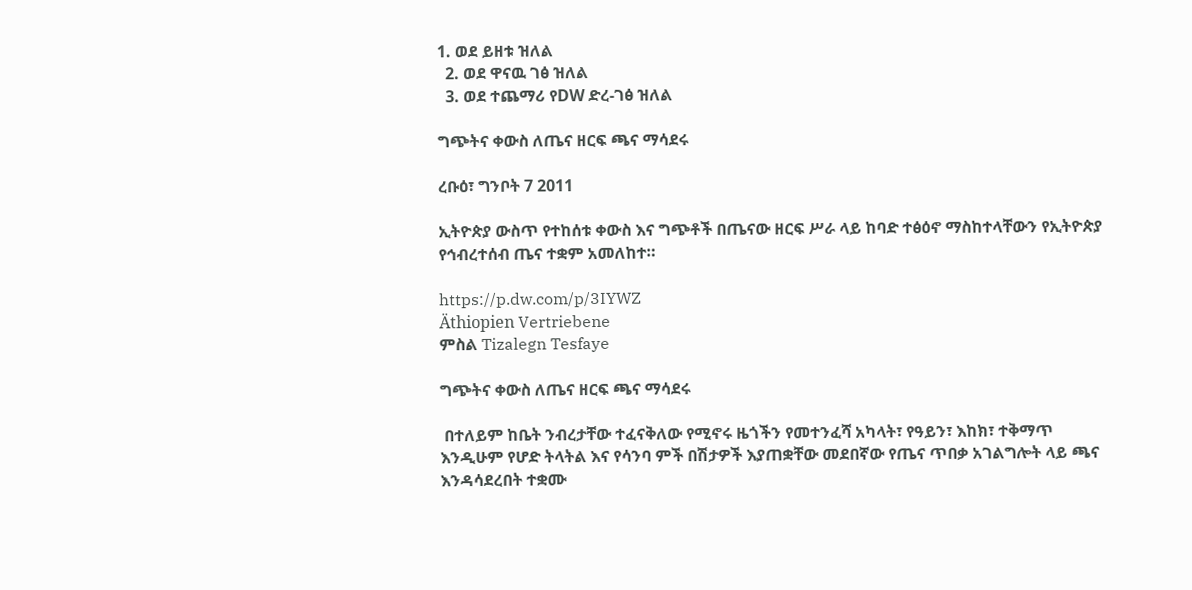1. ወደ ይዘቱ ዝለል
  2. ወደ ዋናዉ ገፅ ዝለል
  3. ወደ ተጨማሪ የDW ድረ-ገፅ ዝለል

ግጭትና ቀውስ ለጤና ዘርፍ ጫና ማሳደሩ

ረቡዕ፣ ግንቦት 7 2011

ኢትዮጵያ ውስጥ የተከሰቱ ቀውስ እና ግጭቶች በጤናው ዘርፍ ሥራ ላይ ከባድ ተፅዕኖ ማስከተላቸውን የኢትዮጵያ የኅብረተሰብ ጤና ተቋም አመለከተ።

https://p.dw.com/p/3IYWZ
Äthiopien Vertriebene
ምስል Tizalegn Tesfaye

ግጭትና ቀውስ ለጤና ዘርፍ ጫና ማሳደሩ

 በተለይም ከቤት ንብረታቸው ተፈናቅለው የሚኖሩ ዜጎችን የመተንፈሻ አካላት፣ የዓይን፣ እከክ፣ ተቅማጥ እንዲሁም የሆድ ትላትል እና የሳንባ ምች በሽታዎች እያጠቋቸው መደበኛው የጤና ጥበቃ አገልግሎት ላይ ጫና እንዳሳደረበት ተቋሙ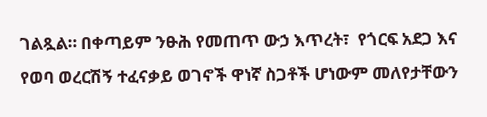ገልጿል። በቀጣይም ንፁሕ የመጠጥ ውኃ እጥረት፣  የጎርፍ አደጋ እና የወባ ወረርሽኝ ተፈናቃይ ወገኖች ዋነኛ ስጋቶች ሆነውም መለየታቸውን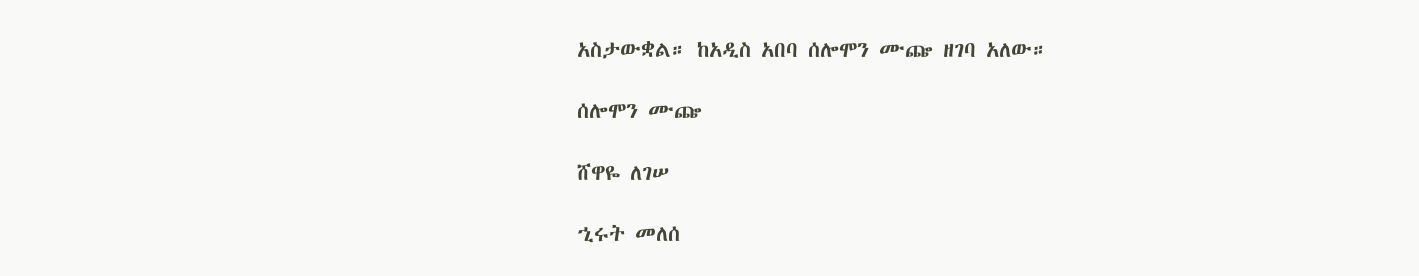አስታውቋል። ከአዲስ አበባ ሰሎሞን ሙጬ ዘገባ አለው።

ሰሎሞን ሙጬ

ሸዋዬ ለገሠ

ኂሩት መለሰ